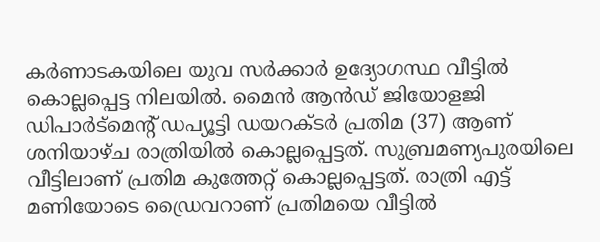കർണാടകയിലെ യുവ സർക്കാർ ഉദ്യോഗസ്ഥ വീട്ടിൽ കൊല്ലപ്പെട്ട നിലയിൽ. മൈൻ ആൻഡ് ജിയോളജി ഡിപാർട്മെന്റ് ഡപ്യൂട്ടി ഡയറക്ടർ പ്രതിമ (37) ആണ് ശനിയാഴ്ച രാത്രിയിൽ കൊല്ലപ്പെട്ടത്. സുബ്രമണ്യപുരയിലെ വീട്ടിലാണ് പ്രതിമ കുത്തേറ്റ് കൊല്ലപ്പെട്ടത്. രാത്രി എട്ട് മണിയോടെ ഡ്രൈവറാണ് പ്രതിമയെ വീട്ടിൽ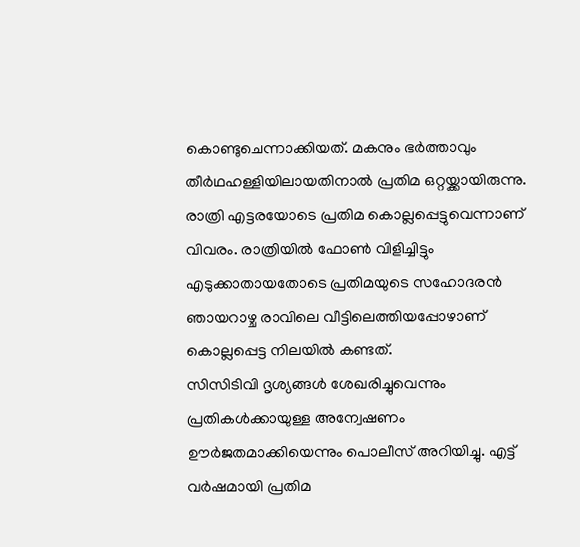കൊണ്ടുചെന്നാക്കിയത്. മകനും ഭർത്താവും തീർഥഹള്ളിയിലായതിനാൽ പ്രതിമ ഒറ്റയ്ക്കായിരുന്നു. രാത്രി എട്ടരയോടെ പ്രതിമ കൊല്ലപ്പെട്ടുവെന്നാണ് വിവരം. രാത്രിയിൽ ഫോൺ വിളിച്ചിട്ടും എടുക്കാതായതോടെ പ്രതിമയുടെ സഹോദരൻ ഞായറാഴ്ച രാവിലെ വീട്ടിലെത്തിയപ്പോഴാണ് കൊല്ലപ്പെട്ട നിലയിൽ കണ്ടത്.
സിസിടിവി ദൃശ്യങ്ങൾ ശേഖരിച്ചുവെന്നും പ്രതികൾക്കായുള്ള അന്വേഷണം ഊർജതമാക്കിയെന്നും പൊലീസ് അറിയിച്ചു. എട്ട് വർഷമായി പ്രതിമ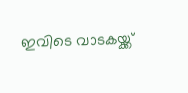ഇവിടെ വാടകയ്ക്ക്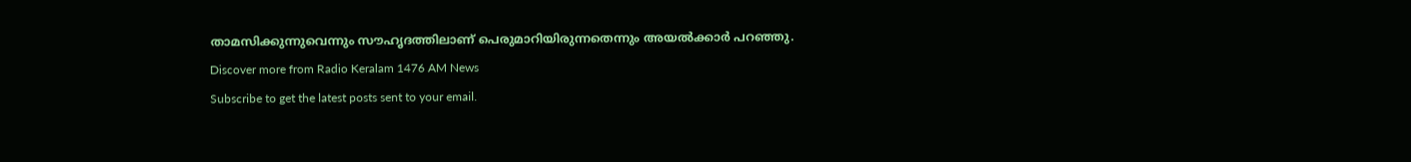താമസിക്കുന്നുവെന്നും സൗഹൃദത്തിലാണ് പെരുമാറിയിരുന്നതെന്നും അയൽക്കാർ പറഞ്ഞു.
Discover more from Radio Keralam 1476 AM News
Subscribe to get the latest posts sent to your email.